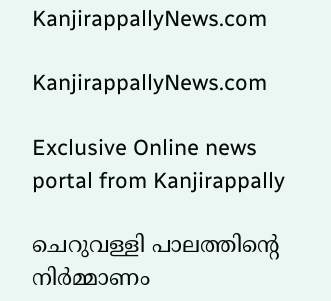KanjirappallyNews.com

KanjirappallyNews.com

Exclusive Online news portal from Kanjirappally

ചെറുവള്ളി പാലത്തിന്റെ നിർമ്മാണം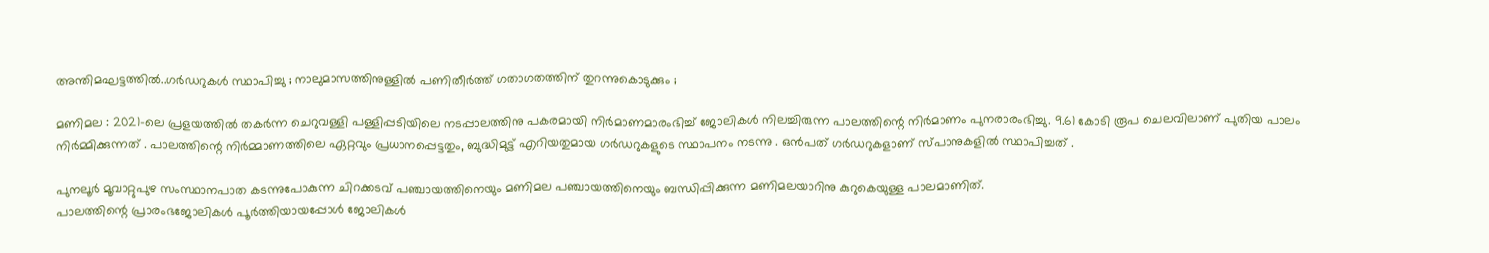അന്തിമഘട്ടത്തിൽ..ഗർഡറുകൾ സ്ഥാപിച്ചു ; നാലുമാസത്തിനുള്ളിൽ പണിതീർത്ത് ഗതാഗതത്തിന് തുറന്നുകൊടുക്കും ;

മണിമല : 2021-ലെ പ്രളയത്തിൽ തകർന്ന ചെറുവള്ളി പള്ളിപ്പടിയിലെ നടപ്പാലത്തിനു പകരമായി നിർമാണമാരംഭിച്ച് ജോലികൾ നിലച്ചിരുന്ന പാലത്തിന്റെ നിർമാണം പുനരാരംഭിച്ചു. 9.61 കോടി രൂപ ചെലവിലാണ് പുതിയ പാലം നിർമ്മിക്കുന്നത് . പാലത്തിന്റെ നിർമ്മാണത്തിലെ ഏറ്റവും പ്രധാനപ്പെട്ടതും, ബുദ്ധിമുട്ട് എറിയതുമായ ഗർഡറുകളുടെ സ്ഥാപനം നടന്നു . ഒൻപത് ഗർഡറുകളാണ് സ്പാനുകളിൽ സ്ഥാപിച്ചത് .

പുനലൂർ മൂവാറ്റുപുഴ സംസ്ഥാനപാത കടന്നുപോകുന്ന ചിറക്കടവ് പഞ്ചായത്തിനെയും മണിമല പഞ്ചായത്തിനെയും ബന്ധിപ്പിക്കുന്ന മണിമലയാറിനു കുറുകെയുള്ള പാലമാണിത്.
പാലത്തിന്റെ പ്രാരംഭജോലികൾ പൂർത്തിയായപ്പോൾ ജോലികൾ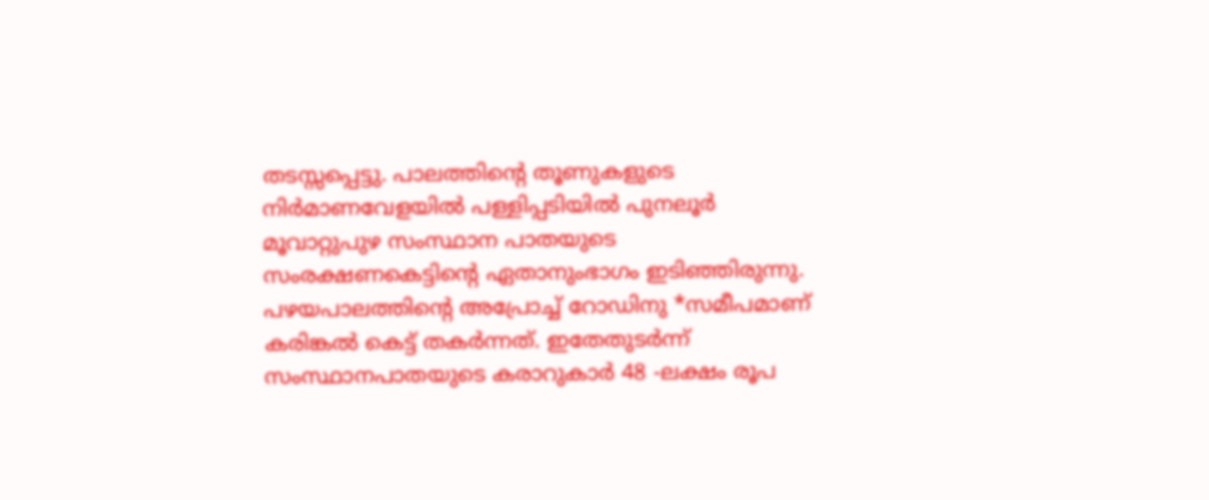തടസ്സപ്പെട്ടു. പാലത്തിന്റെ തൂണുകളുടെ നിർമാണവേളയിൽ പള്ളിപ്പടിയിൽ പുനലൂർ മൂവാറ്റുപുഴ സംസ്ഥാന പാതയുടെ സംരക്ഷണകെട്ടിന്റെ ഏതാനുംഭാഗം ഇടിഞ്ഞിരുന്നു. പഴയപാലത്തിന്റെ അപ്രോച്ച് റോഡിനു *സമീപമാണ് കരിങ്കൽ കെട്ട് തകർന്നത്. ഇതേതുടർന്ന് സംസ്ഥാനപാതയുടെ കരാറുകാർ 48 -ലക്ഷം രൂപ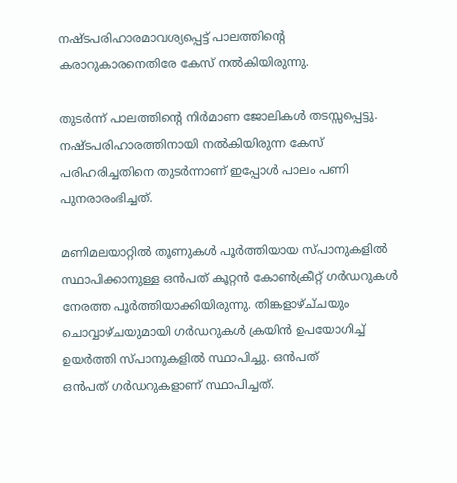നഷ്ടപരിഹാരമാവശ്യപ്പെട്ട് പാലത്തിന്റെ കരാറുകാരനെതിരേ കേസ് നൽകിയിരുന്നു.

തുടർന്ന് പാലത്തിന്റെ നിർമാണ ജോലികൾ തടസ്സപ്പെട്ടു. നഷ്ടപരിഹാരത്തിനായി നൽകിയിരുന്ന കേസ് പരിഹരിച്ചതിനെ തുടർന്നാണ് ഇപ്പോൾ പാലം പണി പുനരാരംഭിച്ചത്.

മണിമലയാറ്റിൽ തൂണുകൾ പൂർത്തിയായ സ്‌പാനുകളിൽ സ്ഥാപിക്കാനുള്ള ഒൻപത് കൂറ്റൻ കോൺക്രീറ്റ് ഗർഡറുകൾ നേരത്ത പൂർത്തിയാക്കിയിരുന്നു. തിങ്കളാഴ്ച്‌ചയും ചൊവ്വാഴ്ചയുമായി ഗർഡറുകൾ ക്രയിൻ ഉപയോഗിച്ച് ഉയർത്തി സ്‌പാനുകളിൽ സ്ഥാപിച്ചു. ഒൻപത്
ഒൻപത് ഗർഡറുകളാണ് സ്ഥാപിച്ചത്.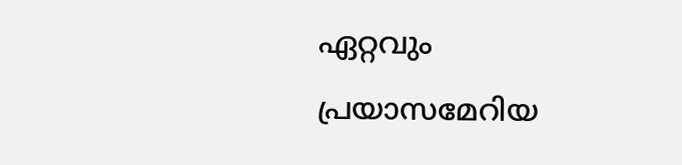ഏറ്റവും പ്രയാസമേറിയ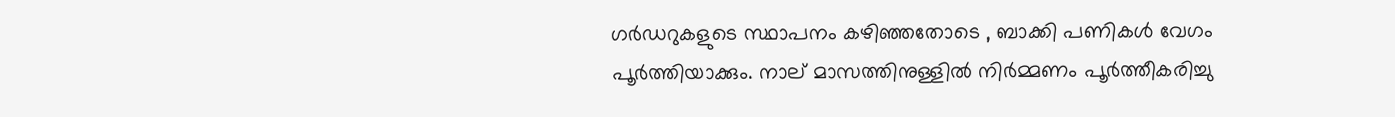ഗർഡറുകളുടെ സ്ഥാപനം കഴിഞ്ഞതോടെ , ബാക്കി പണികൾ വേഗം പൂർത്തിയാക്കും. നാല് മാസത്തിനുള്ളിൽ നിർമ്മണം പൂർത്തീകരിച്ചു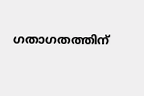ഗതാഗതത്തിന്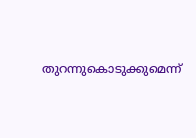തുറന്നുകൊടുക്കുമെന്ന്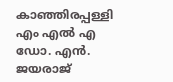കാഞ്ഞിരപ്പള്ളി എം എൽ എ ഡോ. എൻ. ജയരാജ്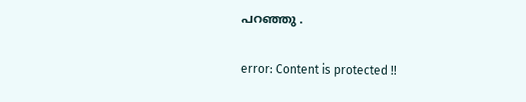പറഞ്ഞു .

error: Content is protected !!